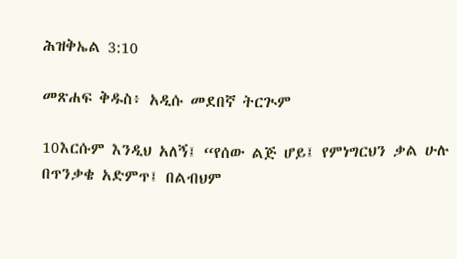ሕዝቅኤል 3:10

መጽሐፍ ቅዱስ፥ አዲሱ መደበኛ ትርጒም

10እርሱም እንዲህ አለኝ፤ “የሰው ልጅ ሆይ፤ የምነግርህን ቃል ሁሉ በጥንቃቄ አድምጥ፤ በልብህም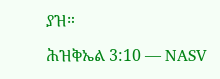ያዝ።

ሕዝቅኤል 3:10 — NASV